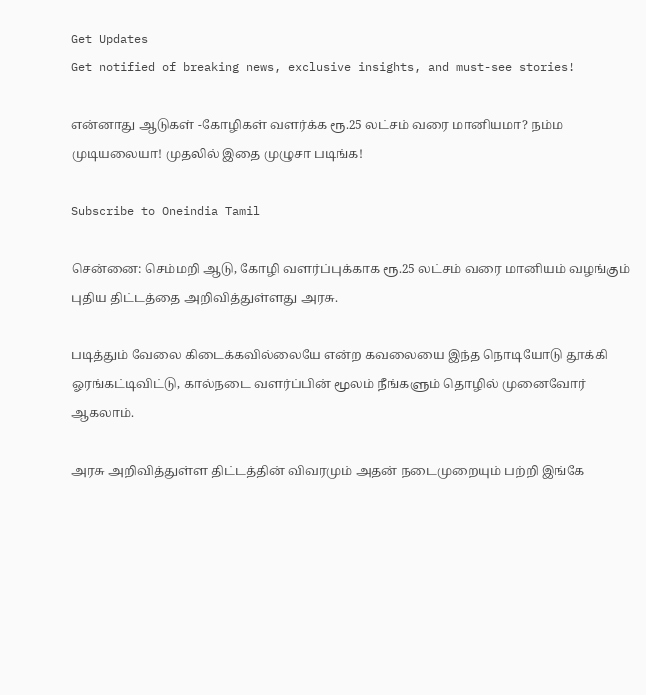Get Updates
Get notified of breaking news, exclusive insights, and must-see stories!

என்னாது ஆடுகள் -கோழிகள் வளர்க்க ரூ.25 லட்சம் வரை மானியமா? நம்ம முடியலையா! முதலில் இதை முழுசா படிங்க!

Subscribe to Oneindia Tamil

சென்னை: செம்மறி ஆடு, கோழி வளர்ப்புக்காக ரூ.25 லட்சம் வரை மானியம் வழங்கும் புதிய திட்டத்தை அறிவித்துள்ளது அரசு.

படித்தும் வேலை கிடைக்கவில்லையே என்ற கவலையை இந்த நொடியோடு தூக்கி ஓரங்கட்டிவிட்டு, கால்நடை வளர்ப்பின் மூலம் நீங்களும் தொழில் முனைவோர் ஆகலாம்.

அரசு அறிவித்துள்ள திட்டத்தின் விவரமும் அதன் நடைமுறையும் பற்றி இங்கே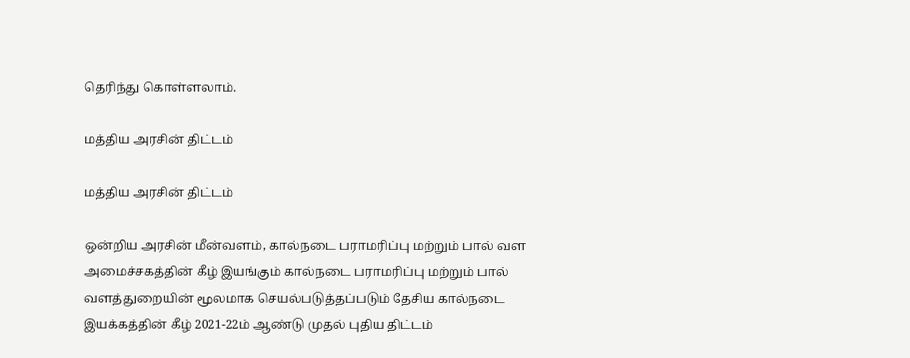தெரிந்து கொள்ளலாம்.

மத்திய அரசின் திட்டம்

மத்திய அரசின் திட்டம்

ஒன்றிய அரசின் மீன்வளம், கால்நடை பராமரிப்பு மற்றும் பால் வள அமைச்சகத்தின் கீழ் இயங்கும் கால்நடை பராமரிப்பு மற்றும் பால் வளத்துறையின் மூலமாக செயல்படுத்தப்படும் தேசிய கால்நடை இயக்கத்தின் கீழ் 2021-22ம் ஆண்டு முதல் புதிய திட்டம்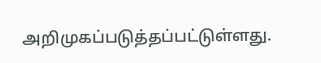அறிமுகப்படுத்தப்பட்டுள்ளது.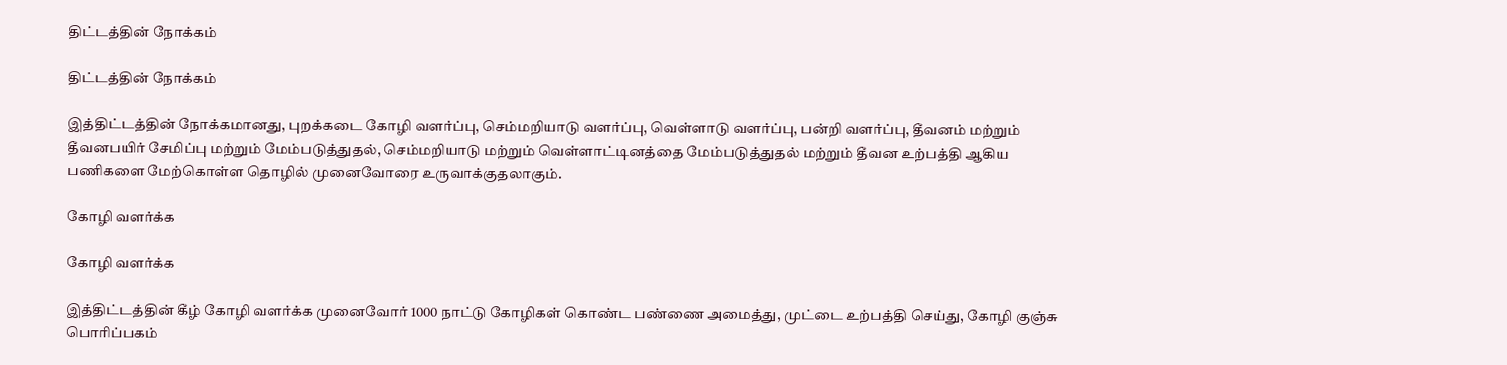திட்டத்தின் நோக்கம்

திட்டத்தின் நோக்கம்

இத்திட்டத்தின் நோக்கமானது, புறக்கடை கோழி வளர்ப்பு, செம்மறியாடு வளர்ப்பு, வெள்ளாடு வளர்ப்பு, பன்றி வளர்ப்பு, தீவனம் மற்றும் தீவனபயிர் சேமிப்பு மற்றும் மேம்படுத்துதல், செம்மறியாடு மற்றும் வெள்ளாட்டினத்தை மேம்படுத்துதல் மற்றும் தீவன உற்பத்தி ஆகிய பணிகளை மேற்கொள்ள தொழில் முனைவோரை உருவாக்குதலாகும்.

கோழி வளர்க்க

கோழி வளர்க்க

இத்திட்டத்தின் கீழ் கோழி வளர்க்க முனைவோர் 1000 நாட்டு கோழிகள் கொண்ட பண்ணை அமைத்து, முட்டை உற்பத்தி செய்து, கோழி குஞ்சு பொரிப்பகம்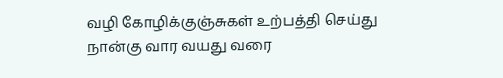வழி கோழிக்குஞ்சுகள் உற்பத்தி செய்து நான்கு வார வயது வரை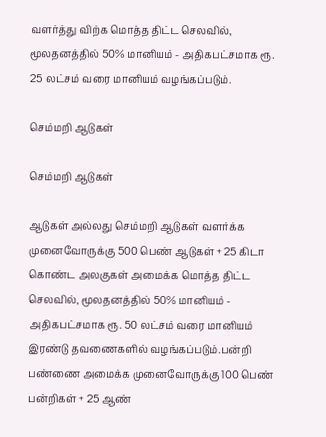வளர்த்து விற்க மொத்த திட்ட செலவில், மூலதனத்தில் 50% மானியம் - அதிகபட்சமாக ரூ. 25 லட்சம் வரை மானியம் வழங்கப்படும்.

செம்மறி ஆடுகள்

செம்மறி ஆடுகள்

ஆடுகள் அல்லது செம்மறி ஆடுகள் வளர்க்க முனைவோருக்கு 500 பெண் ஆடுகள் + 25 கிடா கொண்ட அலகுகள் அமைக்க மொத்த திட்ட செலவில், மூலதனத்தில் 50% மானியம் - அதிகபட்சமாக ரூ. 50 லட்சம் வரை மானியம் இரண்டு தவணைகளில் வழங்கப்படும்.பன்றி பண்ணை அமைக்க முனைவோருக்கு 100 பெண் பன்றிகள் + 25 ஆண்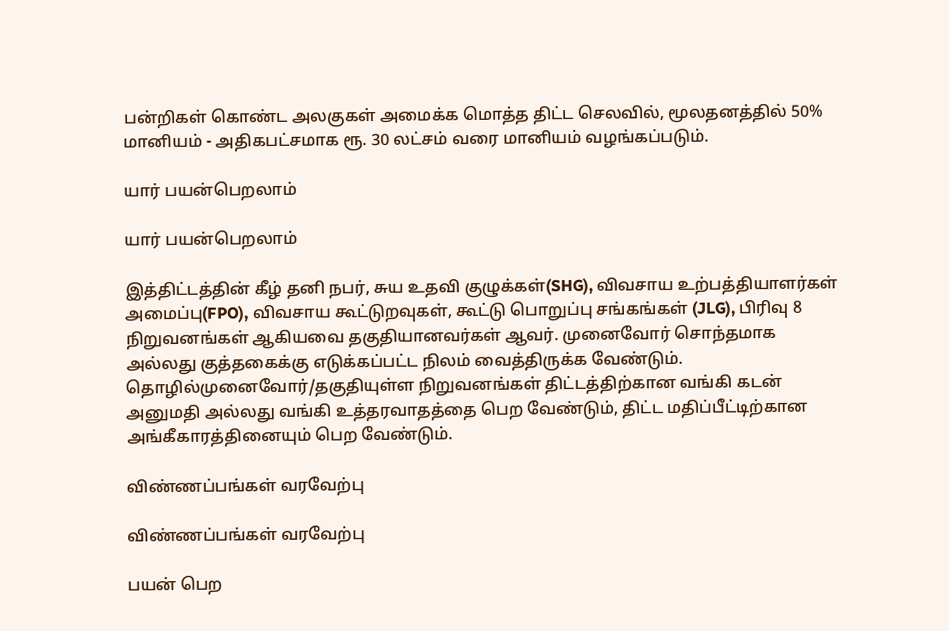பன்றிகள் கொண்ட அலகுகள் அமைக்க மொத்த திட்ட செலவில், மூலதனத்தில் 50% மானியம் - அதிகபட்சமாக ரூ. 30 லட்சம் வரை மானியம் வழங்கப்படும்.

யார் பயன்பெறலாம்

யார் பயன்பெறலாம்

இத்திட்டத்தின் கீழ் தனி நபர், சுய உதவி குழுக்கள்(SHG), விவசாய உற்பத்தியாளர்கள் அமைப்பு(FPO), விவசாய கூட்டுறவுகள், கூட்டு பொறுப்பு சங்கங்கள் (JLG), பிரிவு 8 நிறுவனங்கள் ஆகியவை தகுதியானவர்கள் ஆவர். முனைவோர் சொந்தமாக அல்லது குத்தகைக்கு எடுக்கப்பட்ட நிலம் வைத்திருக்க வேண்டும். தொழில்முனைவோர்/தகுதியுள்ள நிறுவனங்கள் திட்டத்திற்கான வங்கி கடன் அனுமதி அல்லது வங்கி உத்தரவாதத்தை பெற வேண்டும், திட்ட மதிப்பீட்டிற்கான அங்கீகாரத்தினையும் பெற வேண்டும்.

விண்ணப்பங்கள் வரவேற்பு

விண்ணப்பங்கள் வரவேற்பு

பயன் பெற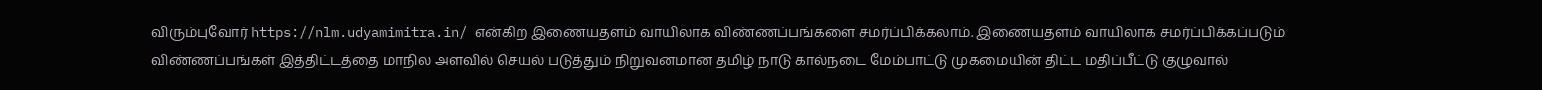விரும்புவோர் https://nlm.udyamimitra.in/ என்கிற இணையதளம் வாயிலாக விண்ணப்பங்களை சமர்ப்பிக்கலாம். இணையதளம் வாயிலாக சமர்ப்பிக்கப்படும் விண்ணப்பங்கள் இத்திட்டத்தை மாநில அளவில் செயல் படுத்தும் நிறுவனமான தமிழ் நாடு கால்நடை மேம்பாட்டு முகமையின் திட்ட மதிப்பீட்டு குழுவால்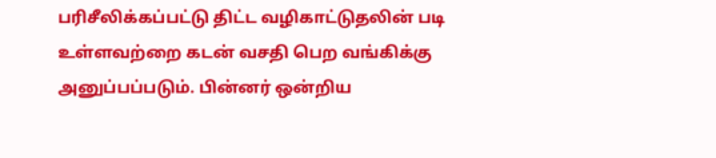பரிசீலிக்கப்பட்டு திட்ட வழிகாட்டுதலின் படி உள்ளவற்றை கடன் வசதி பெற வங்கிக்கு அனுப்பப்படும். பின்னர் ஒன்றிய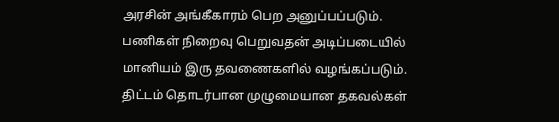அரசின் அங்கீகாரம் பெற அனுப்பப்படும். பணிகள் நிறைவு பெறுவதன் அடிப்படையில் மானியம் இரு தவணைகளில் வழங்கப்படும். திட்டம் தொடர்பான முழுமையான தகவல்கள்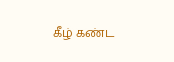கீழ் கண்ட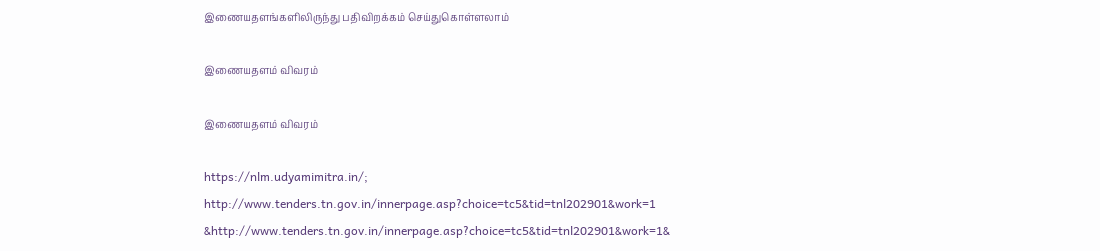இணையதளங்களிலிருந்து பதிவிறக்கம் செய்துகொள்ளலாம்

இணையதளம் விவரம்

இணையதளம் விவரம்

https://nlm.udyamimitra.in/; http://www.tenders.tn.gov.in/innerpage.asp?choice=tc5&tid=tnl202901&work=1 &http://www.tenders.tn.gov.in/innerpage.asp?choice=tc5&tid=tnl202901&work=1&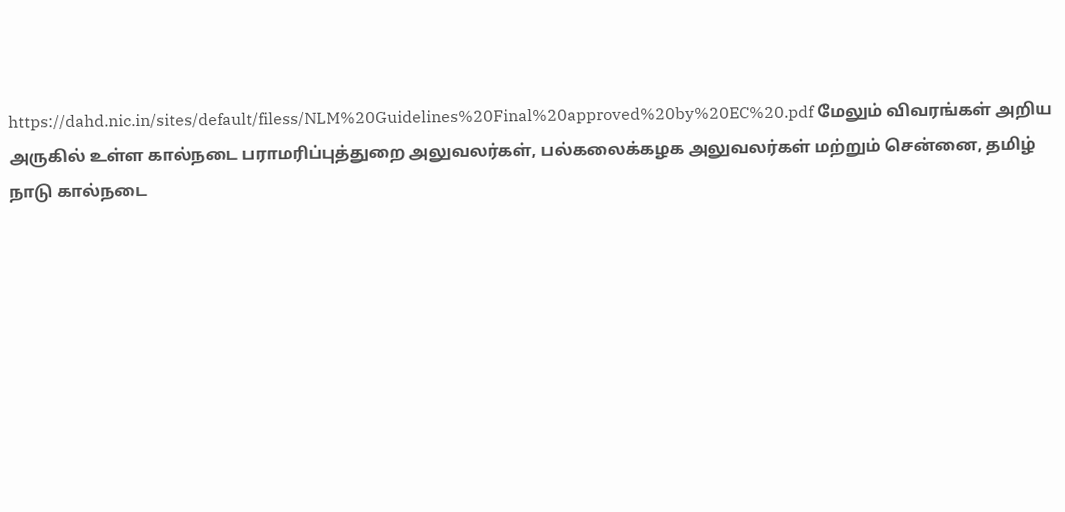https://dahd.nic.in/sites/default/filess/NLM%20Guidelines%20Final%20approved%20by%20EC%20.pdf மேலும் விவரங்கள் அறிய அருகில் உள்ள கால்நடை பராமரிப்புத்துறை அலுவலர்கள், பல்கலைக்கழக அலுவலர்கள் மற்றும் சென்னை, தமிழ் நாடு கால்நடை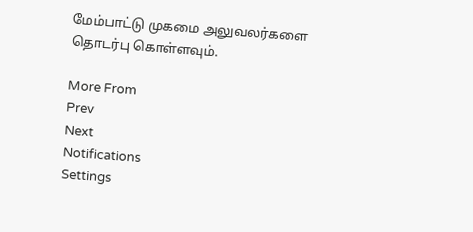மேம்பாட்டு முகமை அலுவலர்களை தொடர்பு கொள்ளவும்.

More From
Prev
Next
Notifications
Settings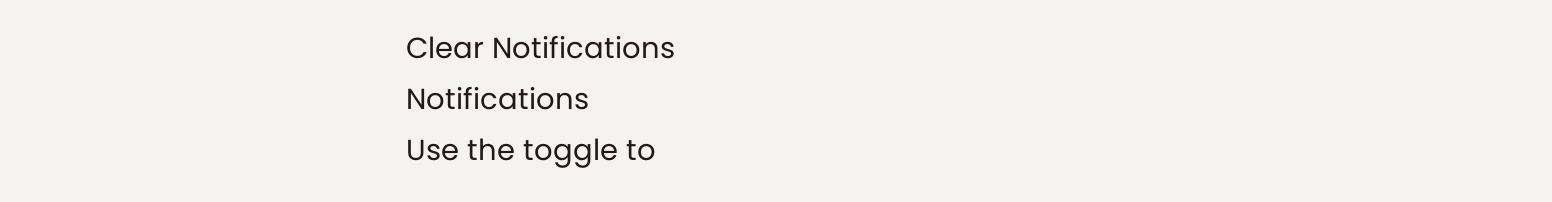Clear Notifications
Notifications
Use the toggle to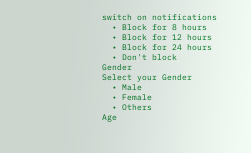switch on notifications
  • Block for 8 hours
  • Block for 12 hours
  • Block for 24 hours
  • Don't block
Gender
Select your Gender
  • Male
  • Female
  • Others
Age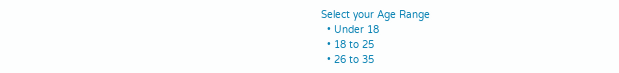Select your Age Range
  • Under 18
  • 18 to 25
  • 26 to 35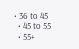• 36 to 45
  • 45 to 55
  • 55+